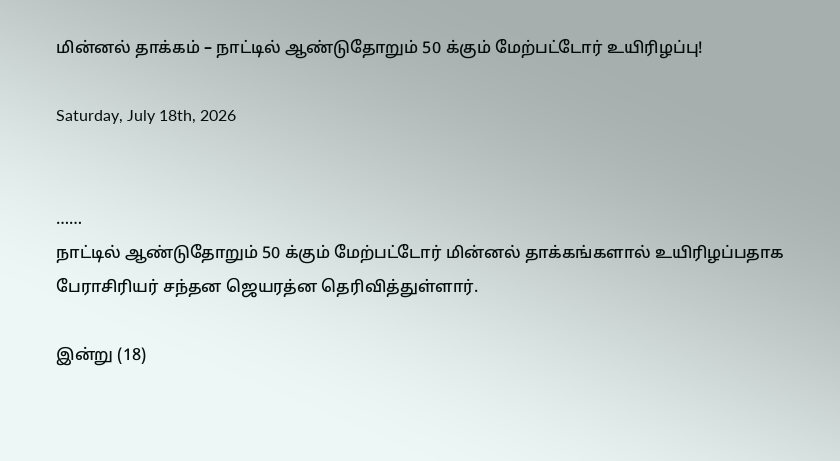மின்னல் தாக்கம் – நாட்டில் ஆண்டுதோறும் 50 க்கும் மேற்பட்டோர் உயிரிழப்பு!

Saturday, July 18th, 2026


……
நாட்டில் ஆண்டுதோறும் 50 க்கும் மேற்பட்டோர் மின்னல் தாக்கங்களால் உயிரிழப்பதாக பேராசிரியர் சந்தன ஜெயரத்ன தெரிவித்துள்ளார்.

இன்று (18)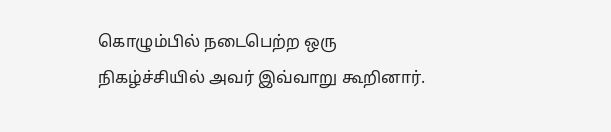கொழும்பில் நடைபெற்ற ஒரு நிகழ்ச்சியில் அவர் இவ்வாறு கூறினார்.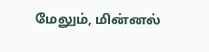மேலும், மின்னல்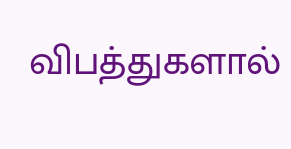விபத்துகளால்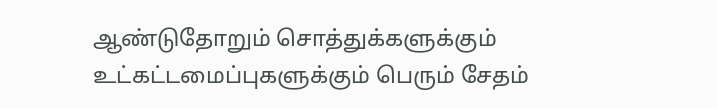ஆண்டுதோறும் சொத்துக்களுக்கும் உட்கட்டமைப்புகளுக்கும் பெரும் சேதம்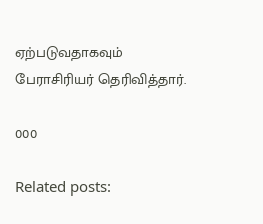ஏற்படுவதாகவும் பேராசிரியர் தெரிவித்தார்.

000

Related posts: